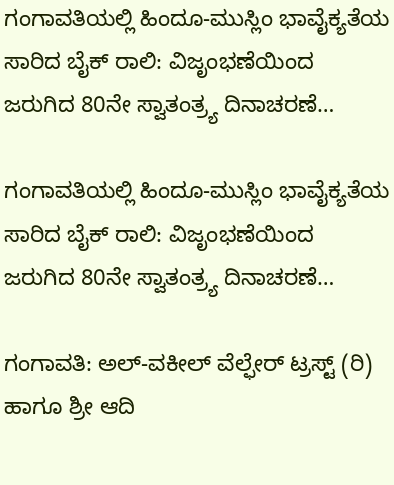ಗಂಗಾವತಿಯಲ್ಲಿ ಹಿಂದೂ-ಮುಸ್ಲಿಂ ಭಾವೈಕ್ಯತೆಯ ಸಾರಿದ ಬೈಕ್ ರಾಲಿ: ವಿಜೃಂಭಣೆಯಿಂದ ಜರುಗಿದ 80ನೇ ಸ್ವಾತಂತ್ರ್ಯ ದಿನಾಚರಣೆ…

ಗಂಗಾವತಿಯಲ್ಲಿ ಹಿಂದೂ-ಮುಸ್ಲಿಂ ಭಾವೈಕ್ಯತೆಯ ಸಾರಿದ ಬೈಕ್ ರಾಲಿ: ವಿಜೃಂಭಣೆಯಿಂದ ಜರುಗಿದ 80ನೇ ಸ್ವಾತಂತ್ರ್ಯ ದಿನಾಚರಣೆ…

ಗಂಗಾವತಿ: ಅಲ್-ವಕೀಲ್ ವೆಲ್ಫೇರ್ ಟ್ರಸ್ಟ್ (ರಿ) ಹಾಗೂ ಶ್ರೀ ಆದಿ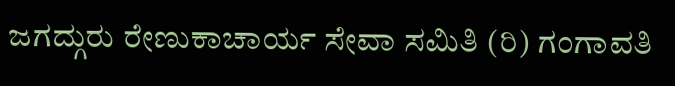ಜಗದ್ಗುರು ರೇಣುಕಾಚಾರ್ಯ ಸೇವಾ ಸಮಿತಿ (ರಿ) ಗಂಗಾವತಿ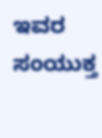ಇವರ ಸಂಯುಕ್ತ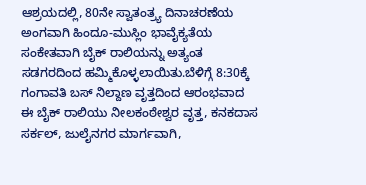ಆಶ್ರಯದಲ್ಲಿ, 80ನೇ ಸ್ವಾತಂತ್ರ್ಯ ದಿನಾಚರಣೆಯ ಅಂಗವಾಗಿ ಹಿಂದೂ-ಮುಸ್ಲಿಂ ಭಾವೈಕ್ಯತೆಯ ಸಂಕೇತವಾಗಿ ಬೈಕ್ ರಾಲಿಯನ್ನು ಅತ್ಯಂತ ಸಡಗರದಿಂದ ಹಮ್ಮಿಕೊಳ್ಳಲಾಯಿತು.ಬೆಳಿಗ್ಗೆ 8:30ಕ್ಕೆ ಗಂಗಾವತಿ ಬಸ್ ನಿಲ್ದಾಣ ವೃತ್ತದಿಂದ ಆರಂಭವಾದ ಈ ಬೈಕ್ ರಾಲಿಯು ನೀಲಕಂಠೇಶ್ವರ ವೃತ್ತ, ಕನಕದಾಸ ಸರ್ಕಲ್, ಜುಲೈನಗರ ಮಾರ್ಗವಾಗಿ,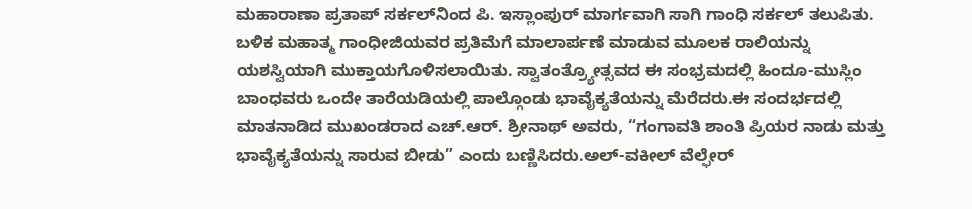ಮಹಾರಾಣಾ ಪ್ರತಾಪ್ ಸರ್ಕಲ್‌ನಿಂದ ಪಿ. ಇಸ್ಲಾಂಪುರ್ ಮಾರ್ಗವಾಗಿ ಸಾಗಿ ಗಾಂಧಿ ಸರ್ಕಲ್ ತಲುಪಿತು. ಬಳಿಕ ಮಹಾತ್ಮ ಗಾಂಧೀಜಿಯವರ ಪ್ರತಿಮೆಗೆ ಮಾಲಾರ್ಪಣೆ ಮಾಡುವ ಮೂಲಕ ರಾಲಿಯನ್ನು ಯಶಸ್ವಿಯಾಗಿ ಮುಕ್ತಾಯಗೊಳಿಸಲಾಯಿತು. ಸ್ವಾತಂತ್ರ್ಯೋತ್ಸವದ ಈ ಸಂಭ್ರಮದಲ್ಲಿ ಹಿಂದೂ-ಮುಸ್ಲಿಂ ಬಾಂಧವರು ಒಂದೇ ತಾರೆಯಡಿಯಲ್ಲಿ ಪಾಲ್ಗೊಂಡು ಭಾವೈಕ್ಯತೆಯನ್ನು ಮೆರೆದರು.ಈ ಸಂದರ್ಭದಲ್ಲಿ ಮಾತನಾಡಿದ ಮುಖಂಡರಾದ ಎಚ್.ಆರ್. ಶ್ರೀನಾಥ್ ಅವರು, “ಗಂಗಾವತಿ ಶಾಂತಿ ಪ್ರಿಯರ ನಾಡು ಮತ್ತು ಭಾವೈಕ್ಯತೆಯನ್ನು ಸಾರುವ ಬೀಡು” ಎಂದು ಬಣ್ಣಿಸಿದರು.ಅಲ್-ವಕೀಲ್ ವೆಲ್ಫೇರ್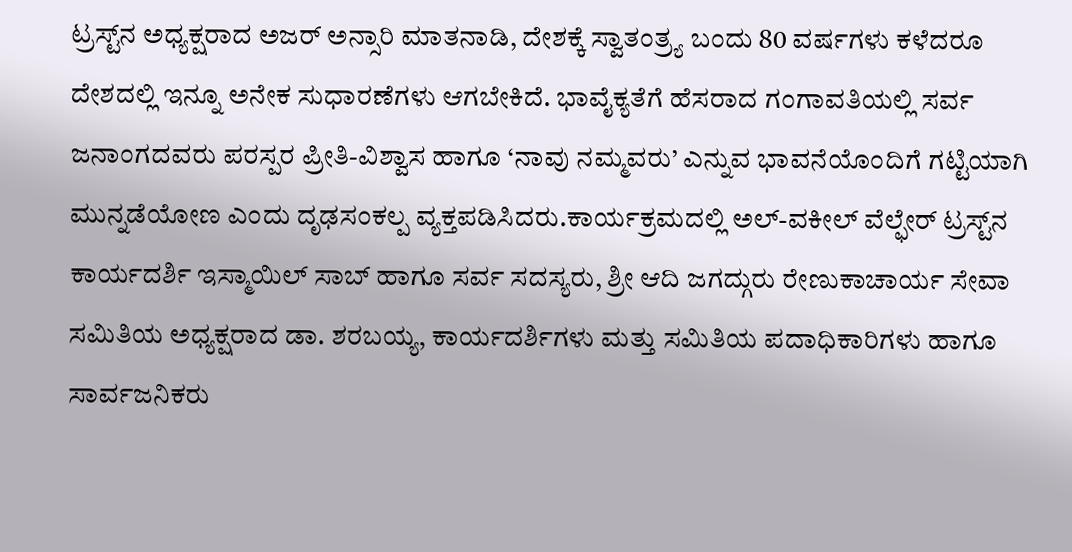ಟ್ರಸ್ಟ್‌ನ ಅಧ್ಯಕ್ಷರಾದ ಅಜರ್ ಅನ್ಸಾರಿ ಮಾತನಾಡಿ, ದೇಶಕ್ಕೆ ಸ್ವಾತಂತ್ರ್ಯ ಬಂದು 80 ವರ್ಷಗಳು ಕಳೆದರೂ ದೇಶದಲ್ಲಿ ಇನ್ನೂ ಅನೇಕ ಸುಧಾರಣೆಗಳು ಆಗಬೇಕಿದೆ. ಭಾವೈಕ್ಯತೆಗೆ ಹೆಸರಾದ ಗಂಗಾವತಿಯಲ್ಲಿ ಸರ್ವ ಜನಾಂಗದವರು ಪರಸ್ಪರ ಪ್ರೀತಿ-ವಿಶ್ವಾಸ ಹಾಗೂ ‘ನಾವು ನಮ್ಮವರು’ ಎನ್ನುವ ಭಾವನೆಯೊಂದಿಗೆ ಗಟ್ಟಿಯಾಗಿ ಮುನ್ನಡೆಯೋಣ ಎಂದು ದೃಢಸಂಕಲ್ಪ ವ್ಯಕ್ತಪಡಿಸಿದರು.ಕಾರ್ಯಕ್ರಮದಲ್ಲಿ ಅಲ್-ವಕೀಲ್ ವೆಲ್ಫೇರ್ ಟ್ರಸ್ಟ್‌ನ ಕಾರ್ಯದರ್ಶಿ ಇಸ್ಮಾಯಿಲ್ ಸಾಬ್ ಹಾಗೂ ಸರ್ವ ಸದಸ್ಯರು, ಶ್ರೀ ಆದಿ ಜಗದ್ಗುರು ರೇಣುಕಾಚಾರ್ಯ ಸೇವಾ ಸಮಿತಿಯ ಅಧ್ಯಕ್ಷರಾದ ಡಾ. ಶರಬಯ್ಯ, ಕಾರ್ಯದರ್ಶಿಗಳು ಮತ್ತು ಸಮಿತಿಯ ಪದಾಧಿಕಾರಿಗಳು ಹಾಗೂ ಸಾರ್ವಜನಿಕರು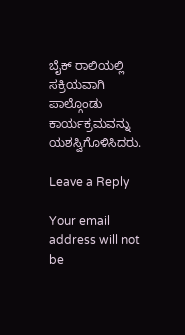ಬೈಕ್ ರಾಲಿಯಲ್ಲಿ ಸಕ್ರಿಯವಾಗಿ ಪಾಲ್ಗೊಂಡು ಕಾರ್ಯಕ್ರಮವನ್ನು ಯಶಸ್ವಿಗೊಳಿಸಿದರು.

Leave a Reply

Your email address will not be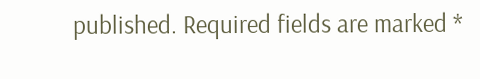published. Required fields are marked *